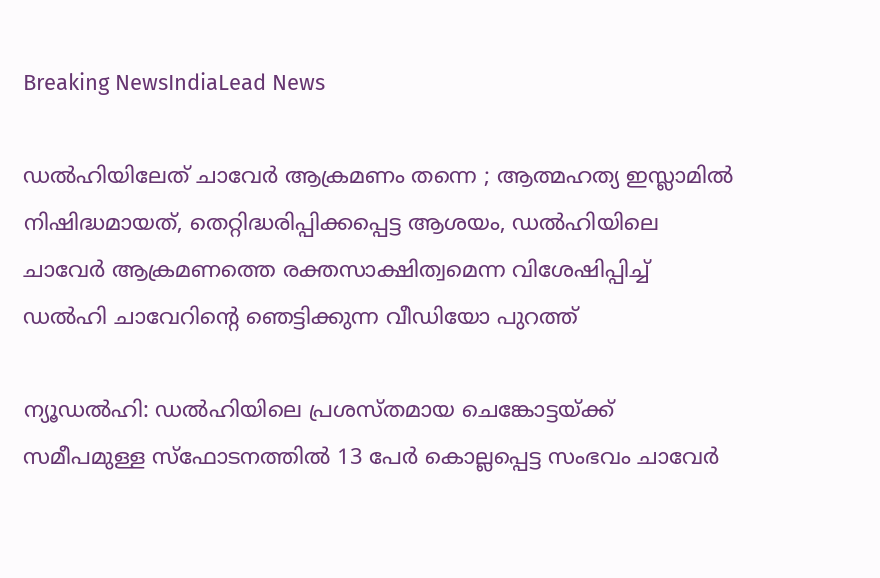Breaking NewsIndiaLead News

ഡല്‍ഹിയിലേത് ചാവേര്‍ ആക്രമണം തന്നെ ; ആത്മഹത്യ ഇസ്ലാമില്‍ നിഷിദ്ധമായത്, തെറ്റിദ്ധരിപ്പിക്കപ്പെട്ട ആശയം, ഡല്‍ഹിയിലെ ചാവേര്‍ ആക്രമണത്തെ രക്തസാക്ഷിത്വമെന്ന വിശേഷിപ്പിച്ച് ഡല്‍ഹി ചാവേറിന്റെ ഞെട്ടിക്കുന്ന വീഡിയോ പുറത്ത്

ന്യൂഡല്‍ഹി: ഡല്‍ഹിയിലെ പ്രശസ്തമായ ചെങ്കോട്ടയ്ക്ക് സമീപമുള്ള സ്‌ഫോടനത്തില്‍ 13 പേര്‍ കൊല്ലപ്പെട്ട സംഭവം ചാവേര്‍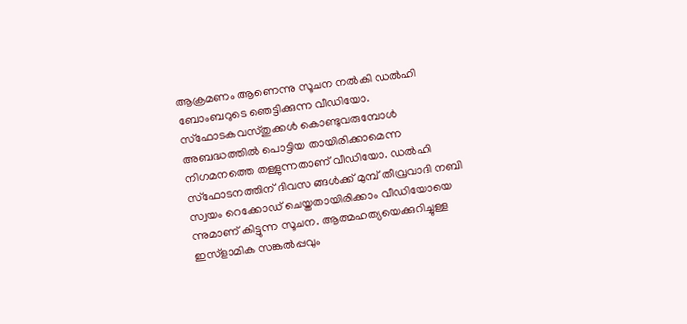ആക്രമണം ആണെന്നു സൂചന നല്‍കി ഡല്‍ഹി ബോംബറുടെ ഞെട്ടിക്കുന്ന വീഡിയോ. സ്‌ഫോടകവസ്തുക്കള്‍ കൊണ്ടുവരുമ്പോള്‍ അബദ്ധത്തില്‍ പൊട്ടിയ തായിരിക്കാമെന്ന നിഗമനത്തെ തള്ളുന്നതാണ് വീഡിയോ. ഡല്‍ഹി സ്‌ഫോടനത്തിന് ദിവസ ങ്ങള്‍ക്ക് മുമ്പ് തീവ്രവാദി നബി സ്വയം റെക്കോഡ് ചെയ്തതായിരിക്കാം വീഡിയോയെ ന്നുമാണ് കിട്ടുന്ന സൂചന. ആത്മഹത്യയെക്കുറിച്ചുള്ള ഇസ്‌ളാമിക സങ്കല്‍പ്പവും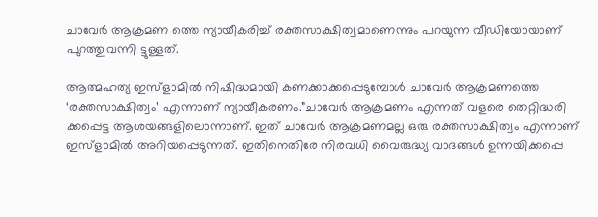ചാവേര്‍ ആക്രമണ ത്തെ ന്യായീകരിച്ച് രക്തസാക്ഷിത്വമാണെന്നും പറയുന്ന വീഡിയോയാണ് പുറത്തുവന്നി ട്ടുള്ളത്.

ആത്മഹത്യ ഇസ്‌ളാമില്‍ നിഷിദ്ധമായി കണക്കാക്കപ്പെടുമ്പോള്‍ ചാവേര്‍ ആക്രമണത്തെ ‘രക്തസാക്ഷിത്വം’ എന്നാണ് ന്യായീകരണം.”ചാവേര്‍ ആക്രമണം എന്നത് വളരെ തെറ്റിദ്ധരി ക്കപ്പെട്ട ആശയങ്ങളിലൊന്നാണ്. ഇത് ചാവേര്‍ ആക്രമണമല്ല ഒരു രക്തസാക്ഷിത്വം എന്നാണ് ഇസ്‌ളാമില്‍ അറിയപ്പെടുന്നത്. ഇതിനെതിരേ നിരവധി വൈരുദ്ധ്യ വാദങ്ങള്‍ ഉന്നയിക്കപ്പെ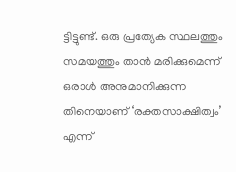ട്ടിട്ടുണ്ട്. ഒരു പ്രത്യേക സ്ഥലത്തും സമയത്തും താന്‍ മരിക്കുമെന്ന് ഒരാള്‍ അനുമാനിക്കുന്ന തിനെയാണ് ‘രക്തസാക്ഷിത്വം’ എന്ന്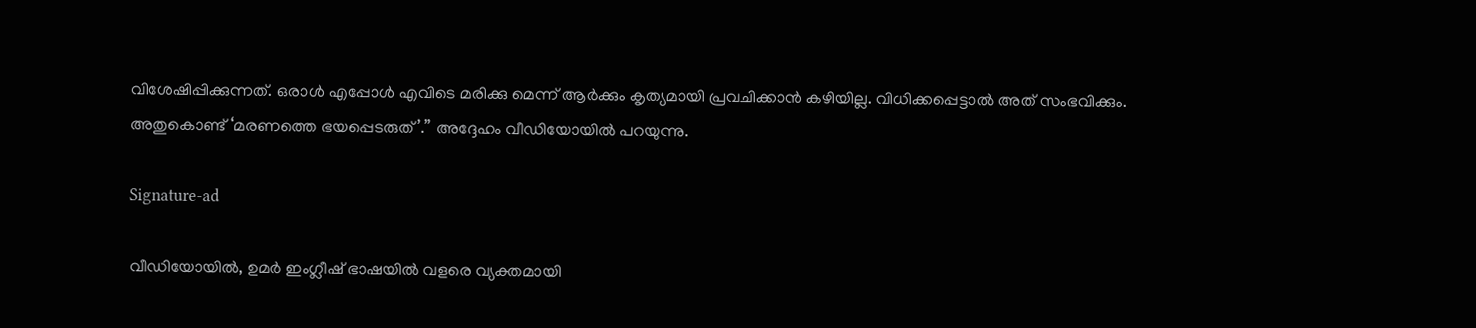വിശേഷിപ്പിക്കുന്നത്. ഒരാള്‍ എപ്പോള്‍ എവിടെ മരിക്കു മെന്ന് ആര്‍ക്കും കൃത്യമായി പ്രവചിക്കാന്‍ കഴിയില്ല. വിധിക്കപ്പെട്ടാല്‍ അത് സംഭവിക്കും. അതുകൊണ്ട് ‘മരണത്തെ ഭയപ്പെടരുത്’.” അദ്ദേഹം വീഡിയോയില്‍ പറയുന്നു.

Signature-ad

വീഡിയോയില്‍, ഉമര്‍ ഇംഗ്ലീഷ് ഭാഷയില്‍ വളരെ വ്യക്തമായി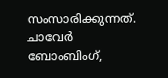സംസാരിക്കുന്നത്. ചാവേര്‍ ബോംബിംഗ്,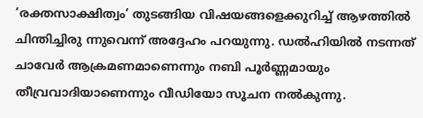‘രക്തസാക്ഷിത്വം’ തുടങ്ങിയ വിഷയങ്ങളെക്കുറിച്ച് ആഴത്തില്‍ ചിന്തിച്ചിരു ന്നുവെന്ന് അദ്ദേഹം പറയുന്നു. ഡല്‍ഹിയില്‍ നടന്നത് ചാവേര്‍ ആക്രമണമാണെന്നും നബി പൂര്‍ണ്ണമായും തീവ്രവാദിയാണെന്നും വീഡിയോ സൂചന നല്‍കുന്നു.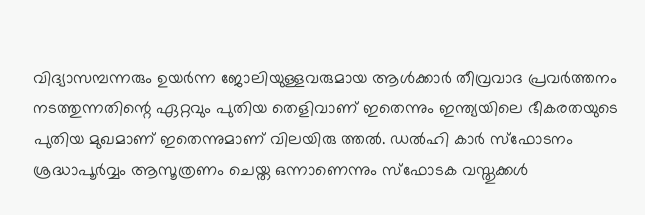വിദ്യാസമ്പന്നരും ഉയര്‍ന്ന ജോലിയുള്ളവരുമായ ആള്‍ക്കാര്‍ തീവ്രവാദ പ്രവര്‍ത്തനം നടത്തുന്നതിന്റെ ഏറ്റവും പുതിയ തെളിവാണ് ഇതെന്നും ഇന്ത്യയിലെ ഭീകരതയുടെ പുതിയ മുഖമാണ് ഇതെന്നുമാണ് വിലയിരു ത്തല്‍. ഡല്‍ഹി കാര്‍ സ്‌ഫോടനം ശ്രദ്ധാപൂര്‍വ്വം ആസൂത്രണം ചെയ്ത ഒന്നാണെന്നും സ്‌ഫോടക വസ്തുക്കള്‍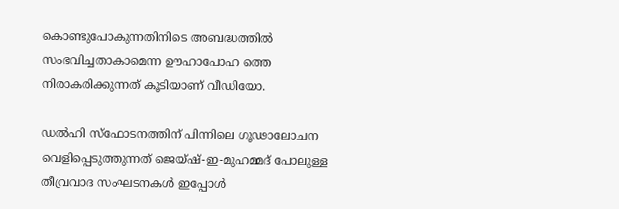കൊണ്ടുപോകുന്നതിനിടെ അബദ്ധത്തില്‍ സംഭവിച്ചതാകാമെന്ന ഊഹാപോഹ ത്തെ നിരാകരിക്കുന്നത് കൂടിയാണ് വീഡിയോ.

ഡല്‍ഹി സ്‌ഫോടനത്തിന് പിന്നിലെ ഗൂഢാലോചന വെളിപ്പെടുത്തുന്നത് ജെയ്ഷ്-ഇ-മുഹമ്മദ് പോലുള്ള തീവ്രവാദ സംഘടനകള്‍ ഇപ്പോള്‍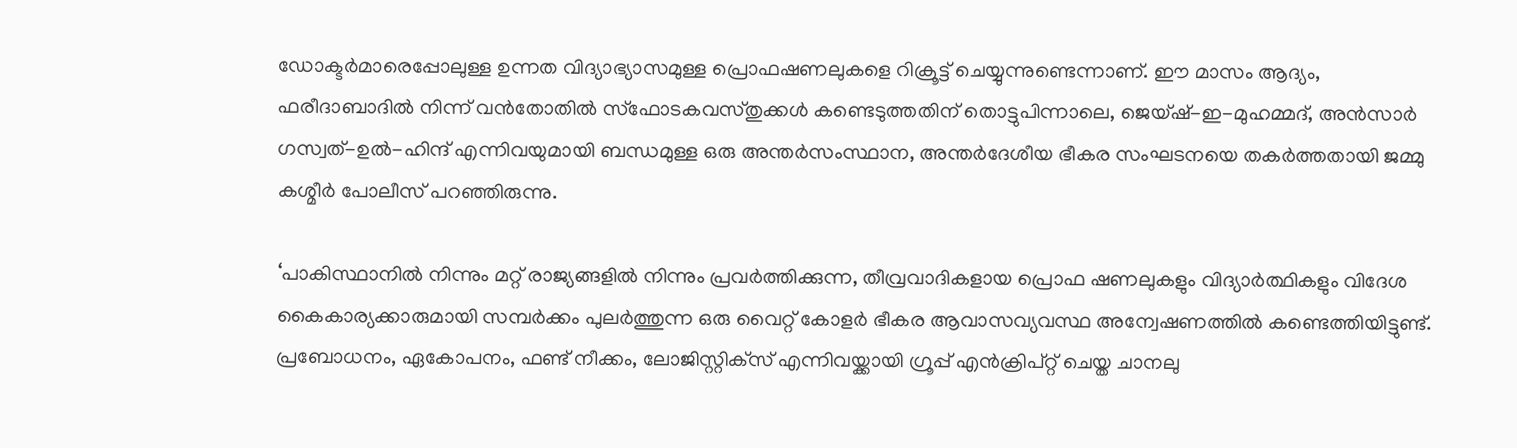ഡോക്ടര്‍മാരെപ്പോലുള്ള ഉന്നത വിദ്യാഭ്യാസമുള്ള പ്രൊഫഷണലുകളെ റിക്രൂട്ട് ചെയ്യുന്നുണ്ടെന്നാണ്. ഈ മാസം ആദ്യം, ഫരീദാബാദില്‍ നിന്ന് വന്‍തോതില്‍ സ്‌ഫോടകവസ്തുക്കള്‍ കണ്ടെടുത്തതിന് തൊട്ടുപിന്നാലെ, ജെയ്ഷ്-ഇ-മുഹമ്മദ്, അന്‍സാര്‍ ഗസ്വത്-ഉല്‍-ഹിന്ദ് എന്നിവയുമായി ബന്ധമുള്ള ഒരു അന്തര്‍സംസ്ഥാന, അന്തര്‍ദേശീയ ഭീകര സംഘടനയെ തകര്‍ത്തതായി ജമ്മു കശ്മീര്‍ പോലീസ് പറഞ്ഞിരുന്നു.

‘പാകിസ്ഥാനില്‍ നിന്നും മറ്റ് രാജ്യങ്ങളില്‍ നിന്നും പ്രവര്‍ത്തിക്കുന്ന, തീവ്രവാദികളായ പ്രൊഫ ഷണലുകളും വിദ്യാര്‍ത്ഥികളും വിദേശ കൈകാര്യക്കാരുമായി സമ്പര്‍ക്കം പുലര്‍ത്തുന്ന ഒരു വൈറ്റ് കോളര്‍ ഭീകര ആവാസവ്യവസ്ഥ അന്വേഷണത്തില്‍ കണ്ടെത്തിയിട്ടുണ്ട്. പ്രബോധനം, ഏകോപനം, ഫണ്ട് നീക്കം, ലോജിസ്റ്റിക്‌സ് എന്നിവയ്ക്കായി ഗ്രൂപ്പ് എന്‍ക്രിപ്റ്റ് ചെയ്ത ചാനലു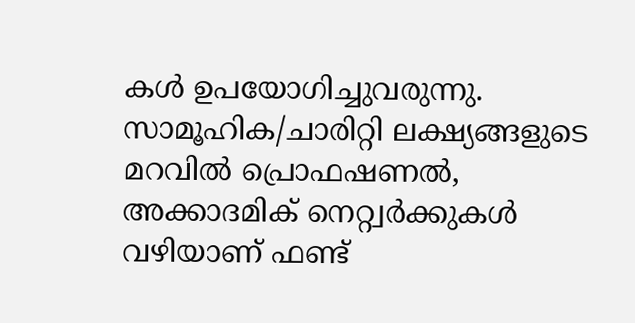കള്‍ ഉപയോഗിച്ചുവരുന്നു. സാമൂഹിക/ചാരിറ്റി ലക്ഷ്യങ്ങളുടെ മറവില്‍ പ്രൊഫഷണല്‍, അക്കാദമിക് നെറ്റ്വര്‍ക്കുകള്‍ വഴിയാണ് ഫണ്ട്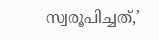സ്വരൂപിച്ചത്,’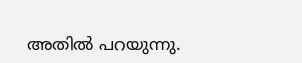അതില്‍ പറയുന്നു.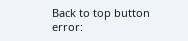Back to top button
error: